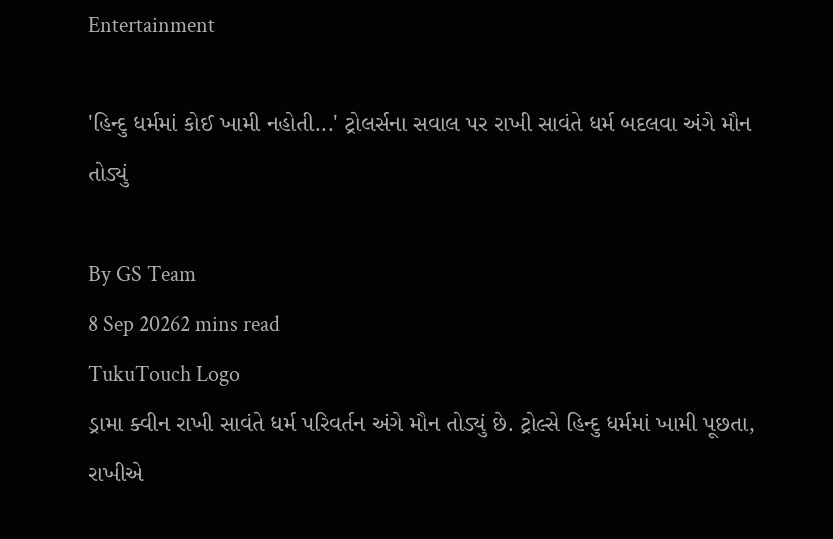Entertainment

'હિન્દુ ધર્મમાં કોઈ ખામી નહોતી...' ટ્રોલર્સના સવાલ પર રાખી સાવંતે ધર્મ બદલવા અંગે મૌન તોડ્યું

By GS Team
8 Sep 20262 mins read
TukuTouch Logo
ડ્રામા ક્વીન રાખી સાવંતે ધર્મ પરિવર્તન અંગે મૌન તોડ્યું છે. ટ્રોલ્સે હિન્દુ ધર્મમાં ખામી પૂછતા, રાખીએ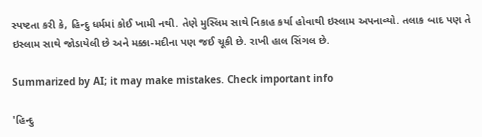સ્પષ્ટતા કરી કે, હિન્દુ ધર્મમાં કોઈ ખામી નથી. તેણે મુસ્લિમ સાથે નિકાહ કર્યા હોવાથી ઇસ્લામ અપનાવ્યો. તલાક બાદ પણ તે ઇસ્લામ સાથે જોડાયેલી છે અને મક્કા-મદીના પણ જઈ ચૂકી છે. રાખી હાલ સિંગલ છે.

Summarized by AI; it may make mistakes. Check important info

'હિન્દુ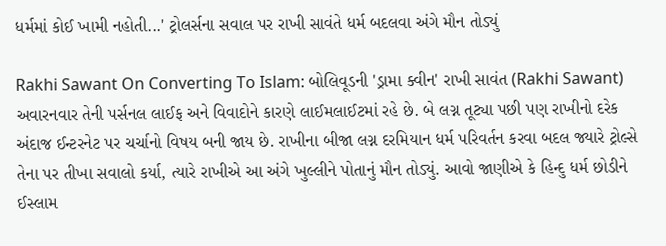ધર્મમાં કોઈ ખામી નહોતી...' ટ્રોલર્સના સવાલ પર રાખી સાવંતે ધર્મ બદલવા અંગે મૌન તોડ્યું

Rakhi Sawant On Converting To Islam: બોલિવૂડની 'ડ્રામા ક્વીન' રાખી સાવંત (Rakhi Sawant) અવારનવાર તેની પર્સનલ લાઈફ અને વિવાદોને કારણે લાઈમલાઈટમાં રહે છે. બે લગ્ન તૂટ્યા પછી પણ રાખીનો દરેક અંદાજ ઈન્ટરનેટ પર ચર્ચાનો વિષય બની જાય છે. રાખીના બીજા લગ્ન દરમિયાન ધર્મ પરિવર્તન કરવા બદલ જ્યારે ટ્રોલ્સે તેના પર તીખા સવાલો કર્યા, ત્યારે રાખીએ આ અંગે ખુલ્લીને પોતાનું મૌન તોડ્યું. આવો જાણીએ કે હિન્દુ ધર્મ છોડીને ઈસ્લામ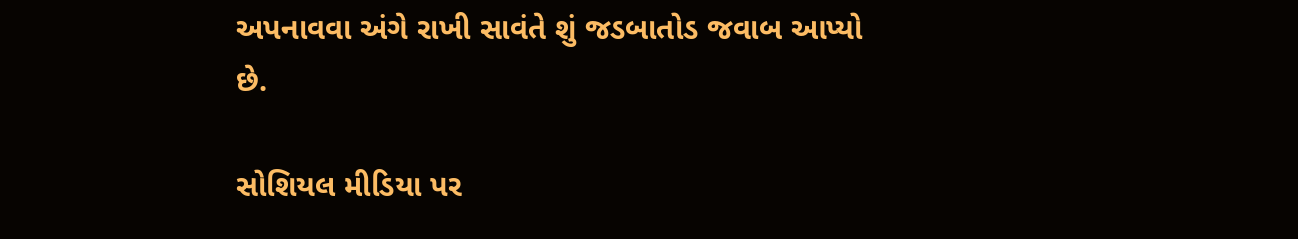અપનાવવા અંગે રાખી સાવંતે શું જડબાતોડ જવાબ આપ્યો છે.

સોશિયલ મીડિયા પર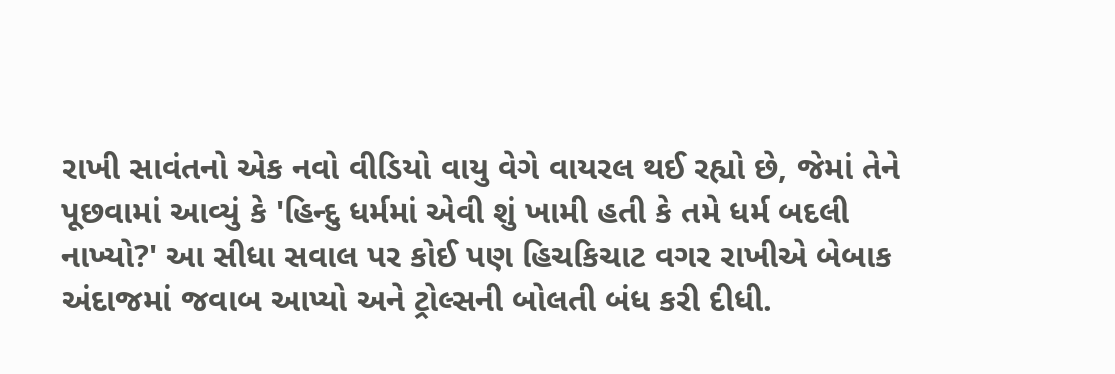રાખી સાવંતનો એક નવો વીડિયો વાયુ વેગે વાયરલ થઈ રહ્યો છે, જેમાં તેને પૂછવામાં આવ્યું કે 'હિન્દુ ધર્મમાં એવી શું ખામી હતી કે તમે ધર્મ બદલી નાખ્યો?' આ સીધા સવાલ પર કોઈ પણ હિચકિચાટ વગર રાખીએ બેબાક અંદાજમાં જવાબ આપ્યો અને ટ્રોલ્સની બોલતી બંધ કરી દીધી.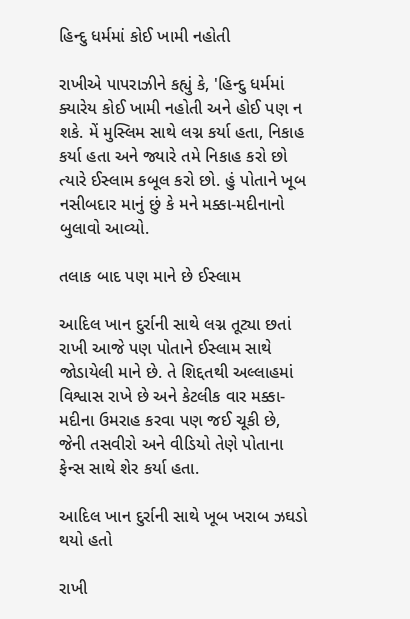હિન્દુ ધર્મમાં કોઈ ખામી નહોતી

રાખીએ પાપરાઝીને કહ્યું કે, 'હિન્દુ ધર્મમાં ક્યારેય કોઈ ખામી નહોતી અને હોઈ પણ ન શકે. મેં મુસ્લિમ સાથે લગ્ન કર્યા હતા, નિકાહ કર્યા હતા અને જ્યારે તમે નિકાહ કરો છો ત્યારે ઈસ્લામ કબૂલ કરો છો. હું પોતાને ખૂબ નસીબદાર માનું છું કે મને મક્કા-મદીનાનો બુલાવો આવ્યો.

તલાક બાદ પણ માને છે ઈસ્લામ

આદિલ ખાન દુર્રાની સાથે લગ્ન તૂટ્યા છતાં રાખી આજે પણ પોતાને ઈસ્લામ સાથે જોડાયેલી માને છે. તે શિદ્દતથી અલ્લાહમાં વિશ્વાસ રાખે છે અને કેટલીક વાર મક્કા-મદીના ઉમરાહ કરવા પણ જઈ ચૂકી છે, જેની તસવીરો અને વીડિયો તેણે પોતાના ફેન્સ સાથે શેર કર્યા હતા.

આદિલ ખાન દુર્રાની સાથે ખૂબ ખરાબ ઝઘડો થયો હતો

રાખી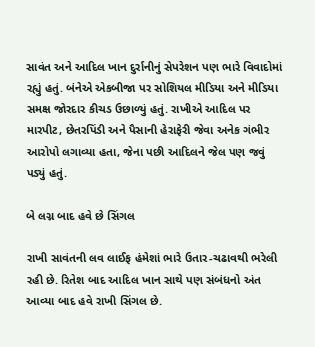સાવંત અને આદિલ ખાન દુર્રાનીનું સેપરેશન પણ ભારે વિવાદોમાં રહ્યું હતું. બંનેએ એકબીજા પર સોશિયલ મીડિયા અને મીડિયા સમક્ષ જોરદાર કીચડ ઉછાળ્યું હતું. રાખીએ આદિલ પર મારપીટ, છેતરપિંડી અને પૈસાની હેરાફેરી જેવા અનેક ગંભીર આરોપો લગાવ્યા હતા, જેના પછી આદિલને જેલ પણ જવું પડ્યું હતું.

બે લગ્ન બાદ હવે છે સિંગલ

રાખી સાવંતની લવ લાઈફ હંમેશાં ભારે ઉતાર-ચઢાવથી ભરેલી રહી છે. રિતેશ બાદ આદિલ ખાન સાથે પણ સંબંધનો અંત આવ્યા બાદ હવે રાખી સિંગલ છે.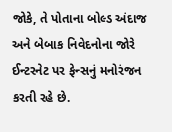જોકે, તે પોતાના બોલ્ડ અંદાજ અને બેબાક નિવેદનોના જોરે ઈન્ટરનેટ પર ફેન્સનું મનોરંજન કરતી રહે છે.